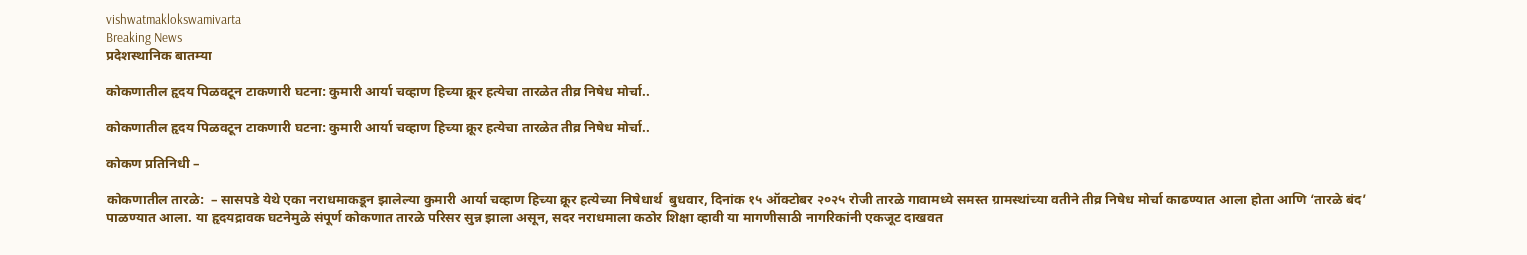vishwatmaklokswamivarta
Breaking News
प्रदेशस्थानिक बातम्या

कोकणातील हृदय पिळवटून टाकणारी घटना: कुमारी आर्या चव्हाण हिच्या क्रूर हत्येचा तारळेत तीव्र निषेध मोर्चा..

कोकणातील हृदय पिळवटून टाकणारी घटना: कुमारी आर्या चव्हाण हिच्या क्रूर हत्येचा तारळेत तीव्र निषेध मोर्चा..

कोकण प्रतिनिधी –

कोकणातील तारळे:  – सासपडे येथे एका नराधमाकडून झालेल्या कुमारी आर्या चव्हाण हिच्या क्रूर हत्येच्या निषेधार्थ  बुधवार, दिनांक १५ ऑक्टोबर २०२५ रोजी तारळे गावामध्ये समस्त ग्रामस्थांच्या वतीने तीव्र निषेध मोर्चा काढण्यात आला होता आणि ‘तारळे बंद’ पाळण्यात आला. या हृदयद्रावक घटनेमुळे संपूर्ण कोकणात तारळे परिसर सुन्न झाला असून, सदर नराधमाला कठोर शिक्षा व्हावी या मागणीसाठी नागरिकांनी एकजूट दाखवत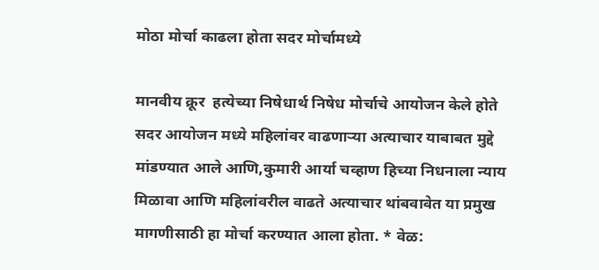मोठा मोर्चा काढला होता सदर मोर्चामध्ये

मानवीय क्रूर  हत्येच्या निषेधार्थ निषेध मोर्चाचे आयोजन केले होते सदर आयोजन मध्ये महिलांवर वाढणाऱ्या अत्याचार याबाबत मुद्दे मांडण्यात आले आणि,कुमारी आर्या चव्हाण हिच्या निधनाला न्याय मिळावा आणि महिलांवरील वाढते अत्याचार थांबवावेत या प्रमुख मागणीसाठी हा मोर्चा करण्यात आला होता. * वेळ: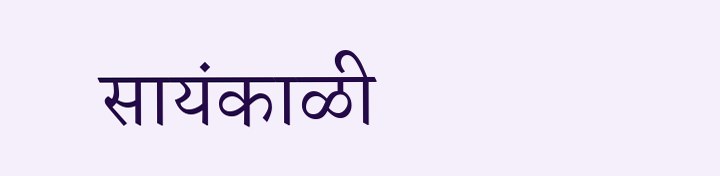सायंकाळी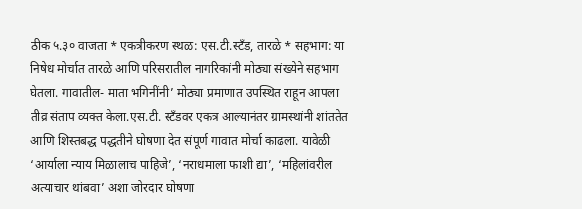ठीक ५.३० वाजता * एकत्रीकरण स्थळ: एस.टी.स्टँड, तारळे * सहभाग: या निषेध मोर्चात तारळे आणि परिसरातील नागरिकांनी मोठ्या संख्येने सहभाग घेतला. गावातील- माता भगिनींनी’ मोठ्या प्रमाणात उपस्थित राहून आपला तीव्र संताप व्यक्त केला.एस.टी. स्टँडवर एकत्र आल्यानंतर ग्रामस्थांनी शांततेत आणि शिस्तबद्ध पद्धतीने घोषणा देत संपूर्ण गावात मोर्चा काढला. यावेळी ‘आर्याला न्याय मिळालाच पाहिजे’, ‘नराधमाला फाशी द्या’, ‘महिलांवरील अत्याचार थांबवा’ अशा जोरदार घोषणा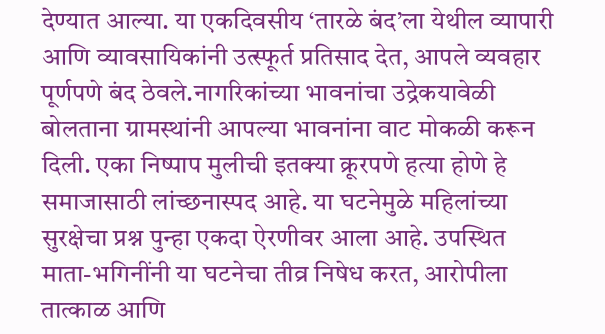देण्यात आल्या. या एकदिवसीय ‘तारळे बंद’ला येथील व्यापारी आणि व्यावसायिकांनी उत्स्फूर्त प्रतिसाद देत, आपले व्यवहार पूर्णपणे बंद ठेवले.नागरिकांच्या भावनांचा उद्रेकयावेळी बोलताना ग्रामस्थांनी आपल्या भावनांना वाट मोकळी करून दिली. एका निष्पाप मुलीची इतक्या क्रूरपणे हत्या होणे हे समाजासाठी लांच्छनास्पद आहे. या घटनेमुळे महिलांच्या सुरक्षेचा प्रश्न पुन्हा एकदा ऐरणीवर आला आहे. उपस्थित माता-भगिनींनी या घटनेचा तीव्र निषेध करत, आरोपीला तात्काळ आणि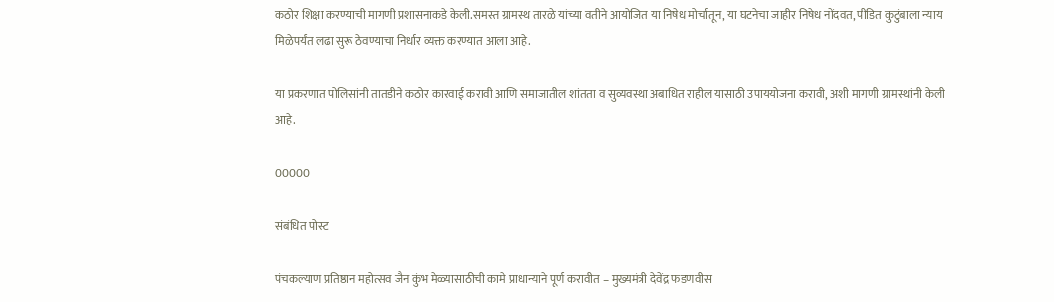कठोर शिक्षा करण्याची मागणी प्रशासनाकडे केली.समस्त ग्रामस्थ तारळे यांच्या वतीने आयोजित या निषेध मोर्चातून, या घटनेचा जाहीर निषेध नोंदवत, पीडित कुटुंबाला न्याय मिळेपर्यंत लढा सुरू ठेवण्याचा निर्धार व्यक्त करण्यात आला आहे.

या प्रकरणात पोलिसांनी तातडीने कठोर कारवाई करावी आणि समाजातील शांतता व सुव्यवस्था अबाधित राहील यासाठी उपाययोजना करावी, अशी मागणी ग्रामस्थांनी केली आहे.

00000

संबंधित पोस्ट

पंचकल्याण प्रतिष्ठान महोत्सव जैन कुंभ मेळ्यासाठीची कामे प्राधान्याने पूर्ण करावीत – मुख्यमंत्री देवेंद्र फडणवीस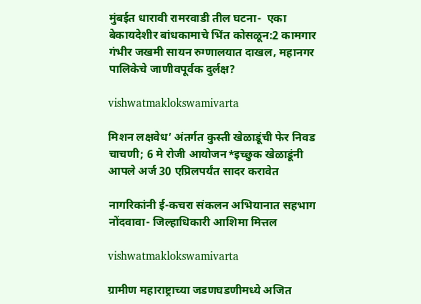मुंबईत धारावी रामरवाडी तील घटना-  एका बेकायदेशीर बांधकामाचे भिंत कोसळून:2 कामगार  गंभीर जखमी सायन रुग्णालयात दाखल, महानगर पालिकेचे जाणीवपूर्वक दुर्लक्ष?

vishwatmaklokswamivarta

मिशन लक्षवेध’ अंतर्गत कुस्ती खेळाडूंची फेर निवड चाचणी; 6 मे रोजी आयोजन*इच्छुक खेळाडूंनी आपले अर्ज 30 एप्रिलपर्यंत सादर करावेत

नागरिकांनी ई-कचरा संकलन अभियानात सहभाग नोंदवावा- जिल्हाधिकारी आशिमा मित्तल

vishwatmaklokswamivarta

ग्रामीण महाराष्ट्राच्या जडणघडणीमध्ये अजित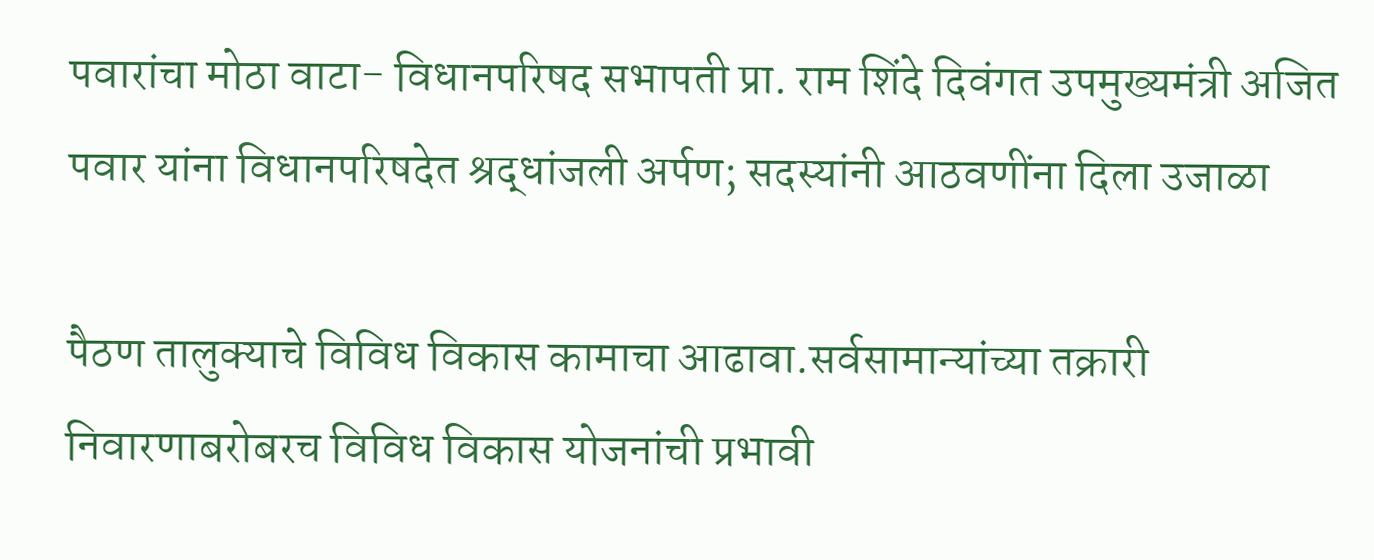पवारांचा मोठा वाटा- विधानपरिषद सभापती प्रा. राम शिंदे दिवंगत उपमुख्यमंत्री अजित पवार यांना विधानपरिषदेत श्रद्धांजली अर्पण; सदस्यांनी आठवणींना दिला उजाळा

पैठण तालुक्याचे विविध विकास कामाचा आढावा.सर्वसामान्यांच्या तक्रारी निवारणाबरोबरच विविध विकास योजनांची प्रभावी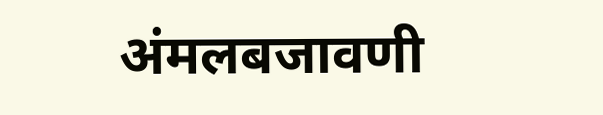अंमलबजावणी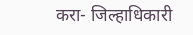करा- जिल्हाधिकारी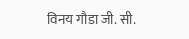विनय गौडा जी. सी.